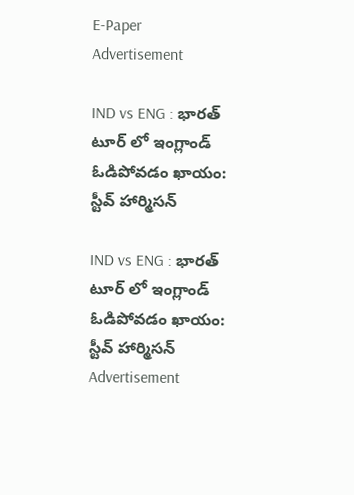E-Paper
Advertisement

IND vs ENG : భారత్ టూర్ లో ఇంగ్లాండ్ ఓడిపోవడం ఖాయం:  స్టీవ్ హార్మిసన్

IND vs ENG : భారత్ టూర్ లో ఇంగ్లాండ్ ఓడిపోవడం ఖాయం:  స్టీవ్ హార్మిసన్
Advertisement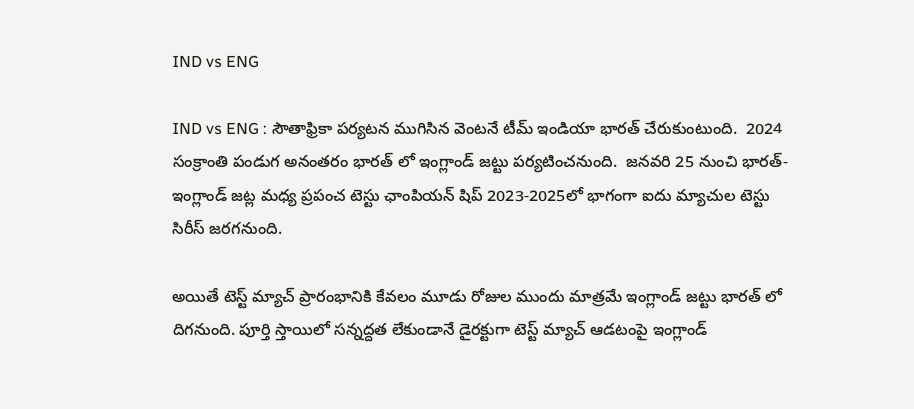IND vs ENG

IND vs ENG : సౌతాఫ్రికా పర్యటన ముగిసిన వెంటనే టీమ్ ఇండియా భారత్ చేరుకుంటుంది.  2024 సంక్రాంతి పండుగ అనంతరం భారత్ లో ఇంగ్లాండ్ జట్టు పర్యటించనుంది.  జనవరి 25 నుంచి భారత్-ఇంగ్లాండ్ జట్ల మధ్య ప్రపంచ టెస్టు ఛాంపియన్ షిప్ 2023-2025లో భాగంగా ఐదు మ్యాచుల టెస్టు సిరీస్ జరగనుంది.

అయితే టెస్ట్ మ్యాచ్ ప్రారంభానికి కేవలం మూడు రోజుల ముందు మాత్రమే ఇంగ్లాండ్ జట్టు భారత్ లో దిగనుంది. పూర్తి స్తాయిలో సన్నద్దత లేకుండానే డైరక్టుగా టెస్ట్ మ్యాచ్ ఆడటంపై ఇంగ్లాండ్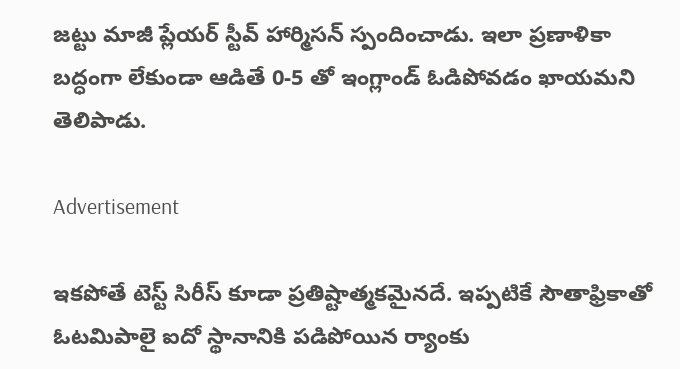జట్టు మాజీ ప్లేయర్ స్టీవ్ హార్మిసన్ స్పందించాడు. ఇలా ప్రణాళికా బద్ధంగా లేకుండా ఆడితే 0-5 తో ఇంగ్లాండ్ ఓడిపోవడం ఖాయమని తెలిపాడు.

Advertisement

ఇకపోతే టెస్ట్ సిరీస్ కూడా ప్రతిష్టాత్మకమైనదే. ఇప్పటికే సౌతాఫ్రికాతో ఓటమిపాలై ఐదో స్థానానికి పడిపోయిన ర్యాంకు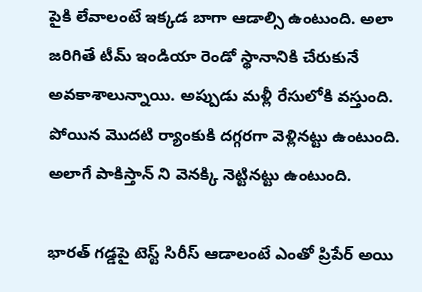పైకి లేవాలంటే ఇక్కడ బాగా ఆడాల్సి ఉంటుంది. అలా జరిగితే టీమ్ ఇండియా రెండో స్థానానికి చేరుకునే అవకాశాలున్నాయి. అప్పుడు మళ్లీ రేసులోకి వస్తుంది. పోయిన మొదటి ర్యాంకుకి దగ్గరగా వెళ్లినట్టు ఉంటుంది. అలాగే పాకిస్తాన్ ని వెనక్కి నెట్టినట్టు ఉంటుంది.

భారత్ గడ్డపై టెస్ట్ సిరీస్ ఆడాలంటే ఎంతో ప్రిపేర్ అయి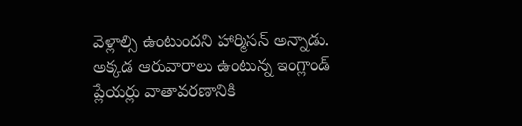వెళ్లాల్సి ఉంటుందని హార్మిసన్ అన్నాడు. అక్కడ ఆరువారాలు ఉంటున్న ఇంగ్లాండ్ ప్లేయర్లు వాతావరణానికి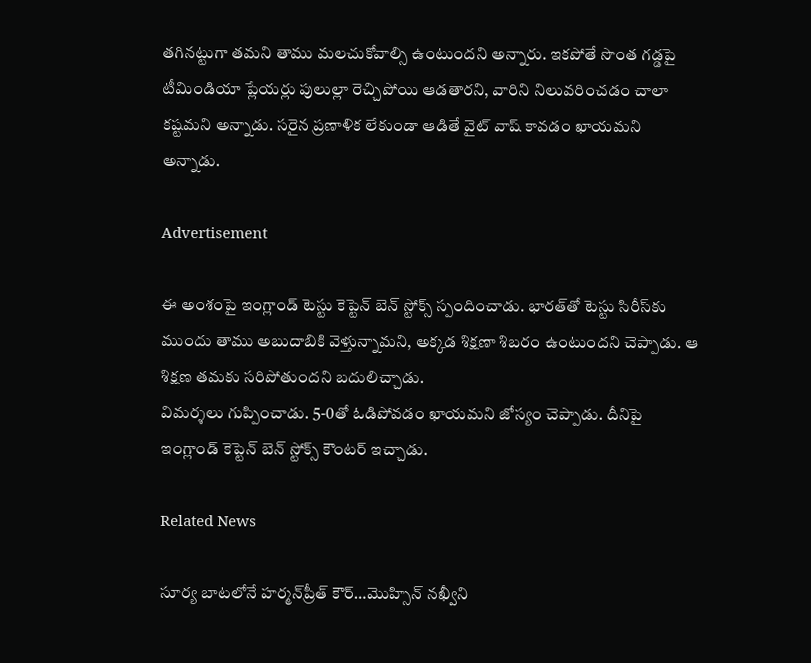తగినట్టుగా తమని తాము మలచుకోవాల్సి ఉంటుందని అన్నారు. ఇకపోతే సొంత గడ్డపై టీమిండియా ప్లేయర్లు పులుల్లా రెచ్చిపోయి ఆడతారని, వారిని నిలువరించడం చాలా కష్టమని అన్నాడు. సరైన ప్రణాళిక లేకుండా ఆడితే వైట్ వాష్ కావడం ఖాయమని అన్నాడు.

Advertisement

ఈ అంశంపై ఇంగ్లాండ్ టెస్టు కెప్టెన్ బెన్ స్టోక్స్ స్పందించాడు. భారత్‌తో టెస్టు సిరీస్‌కు ముందు తాము అబుదాబికి వెళ్తున్నామని, అక్కడ శిక్షణా శిబరం ఉంటుందని చెప్పాడు. ఆ శిక్షణ తమకు సరిపోతుందని బదులిచ్చాడు.
విమర్శలు గుప్పించాడు. 5-0తో ఓడిపోవడం ఖాయమని జోస్యం చెప్పాడు. దీనిపై ఇంగ్లాండ్ కెప్టెన్ బెన్ స్టోక్స్ కౌంటర్ ఇచ్చాడు.

Related News

సూర్య బాటలోనే హర్మన్‌ప్రీత్ కౌర్…మొహ్సిన్ న‌ఖ్వీని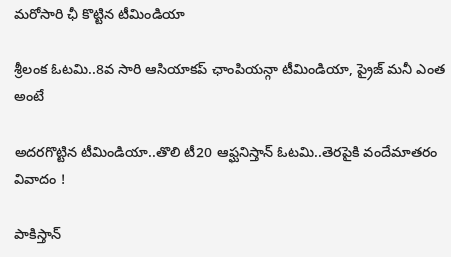మరోసారి ఛీ కొట్టిన టీమిండియా

శ్రీలంక ఓటమి..8వ సారి ఆసియాకప్ ఛాంపియన్గా టీమిండియా, ప్రైజ్ మనీ ఎంత అంటే

అదరగొట్టిన టీమిండియా..తొలి టీ20 ఆఫ్ఘనిస్తాన్ ఓటమి..తెరపైకి వందేమాతరం వివాదం !

పాకిస్తాన్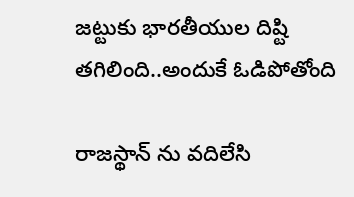జట్టుకు భారతీయుల దిష్టి తగిలింది..అందుకే ఓడిపోతోంది

రాజస్థాన్ ను వదిలేసి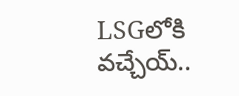LSGలోకి వచ్చేయ్..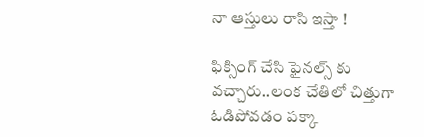నా ఆస్తులు రాసి ఇస్తా !

ఫిక్సింగ్ చేసి ఫైనల్స్ కు వచ్చారు..లంక చేతిలో చిత్తుగా ఓడిపోవడం పక్కా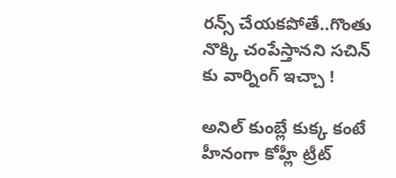రన్స్ చేయకపోతే..గొంతు నొక్కి చంపేస్తానని సచిన్ కు వార్నింగ్ ఇచ్చా !

అనిల్ కుంబ్లే కుక్క కంటే హీనంగా కోహ్లీ ట్రీట్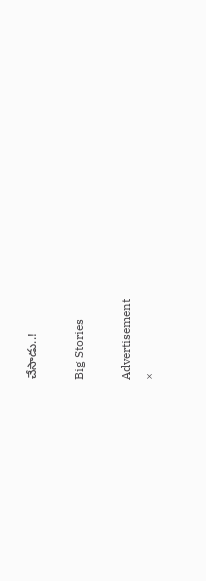చేసాడు..!

Big Stories

Advertisement
×